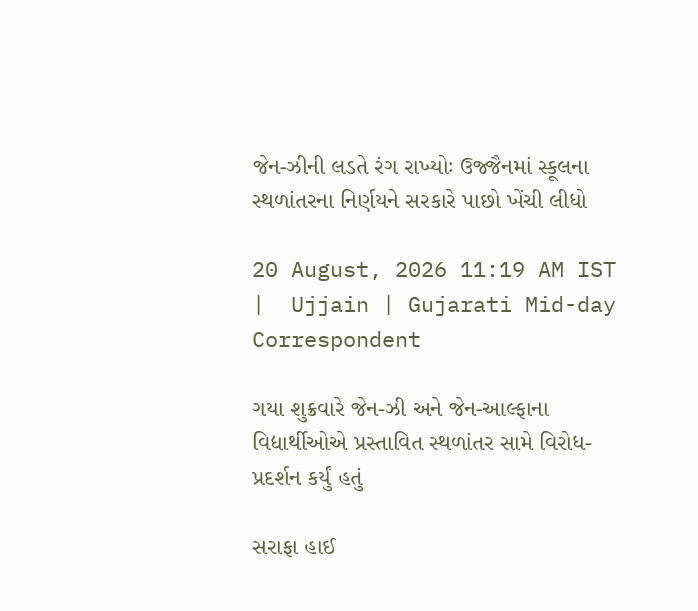જેન-ઝીની લડતે રંગ રાખ્યોઃ ઉજ્જૈનમાં સ્કૂલના સ્થળાંતરના નિર્ણયને સરકારે પાછો ખેંચી લીધો

20 August, 2026 11:19 AM IST  |  Ujjain | Gujarati Mid-day Correspondent

ગયા શુક્રવારે જેન-ઝી અને જેન-આલ્ફાના વિદ્યાર્થીઓએ પ્રસ્તાવિત સ્થળાંતર સામે વિરોધ-પ્રદર્શન કર્યું હતું

સરાફા હાઈ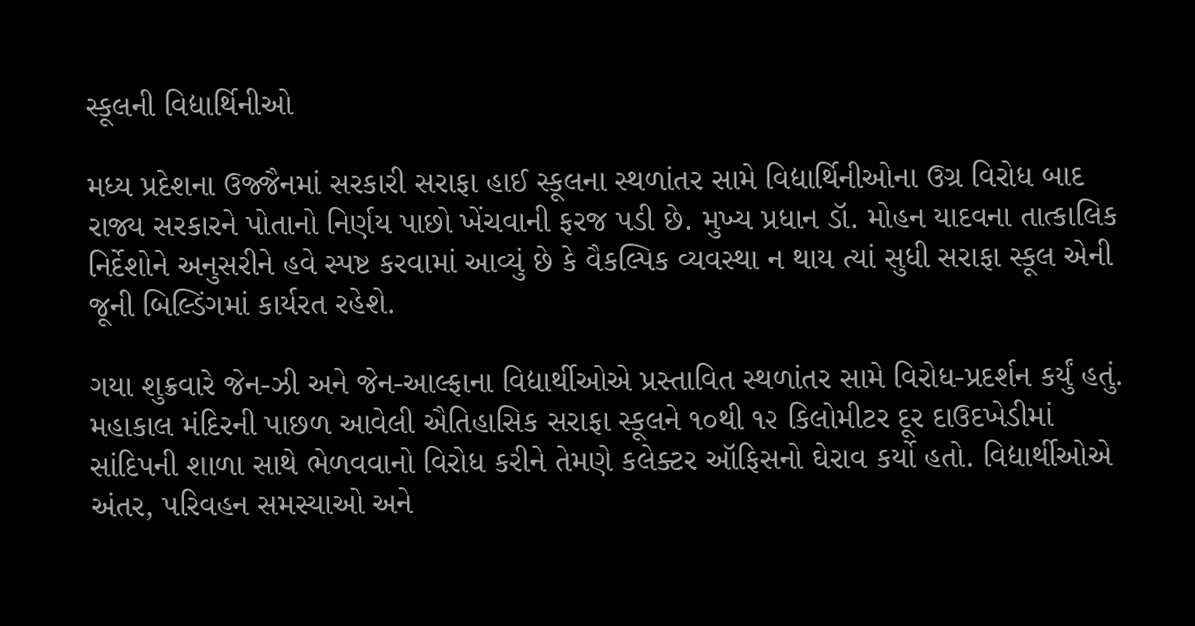સ્કૂલની વિદ્યાર્થિનીઓ

મધ્ય પ્રદેશના ઉજ્જૈનમાં સરકારી સરાફા હાઈ સ્કૂલના સ્થળાંતર સામે વિદ્યાર્થિનીઓના ઉગ્ર વિરોધ બાદ રાજ્ય સરકારને પોતાનો નિર્ણય પાછો ખેંચવાની ફરજ પડી છે. મુખ્ય પ્રધાન ડૉ. મોહન યાદવના તાત્કાલિક નિર્દેશોને અનુસરીને હવે સ્પષ્ટ કરવામાં આવ્યું છે કે વૈકલ્પિક વ્યવસ્થા ન થાય ત્યાં સુધી સરાફા સ્કૂલ એની જૂની બિલ્ડિંગમાં કાર્યરત રહેશે.

ગયા શુક્રવારે જેન-ઝી અને જેન-આલ્ફાના વિદ્યાર્થીઓએ પ્રસ્તાવિત સ્થળાંતર સામે વિરોધ-પ્રદર્શન કર્યું હતું. મહાકાલ મંદિરની પાછળ આવેલી ઐતિહાસિક સરાફા સ્કૂલને ૧૦થી ૧૨ કિલોમીટર દૂર દાઉદખેડીમાં સાંદિપની શાળા સાથે ભેળવવાનો વિરોધ કરીને તેમણે કલેક્ટર ઑફિસનો ઘેરાવ કર્યો હતો. વિદ્યાર્થીઓએ અંતર, પરિવહન સમસ્યાઓ અને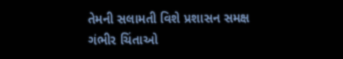તેમની સલામતી વિશે પ્રશાસન સમક્ષ ગંભીર ચિંતાઓ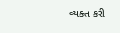વ્યક્ત કરી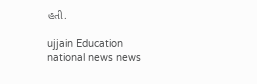હતી.

ujjain Education national news news